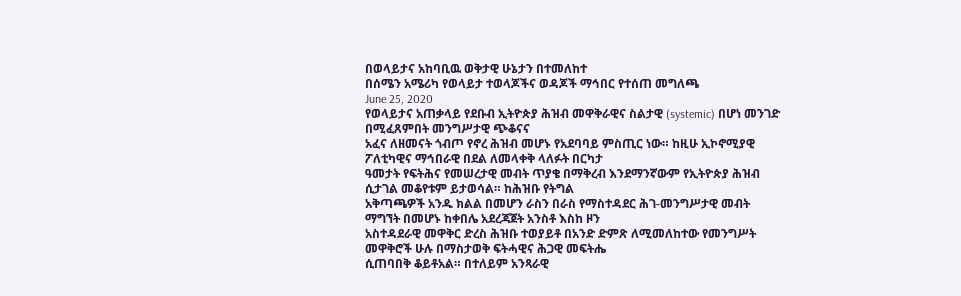በወላይታና አከባቢዉ ወቅታዊ ሁኔታን በተመለከተ
በሰሜን አሜሪካ የወላይታ ተወላጆችና ወዳጆች ማኅበር የተሰጠ መግለጫ
June 25, 2020
የወላይታና አጠቃላይ የደቡብ ኢትዮጵያ ሕዝብ መዋቅራዊና ስልታዊ (systemic) በሆነ መንገድ በሚፈጸምበት መንግሥታዊ ጭቆናና
አፈና ለዘመናት ጎብጦ የኖረ ሕዝብ መሆኑ የአደባባይ ምስጢር ነው። ከዚሁ ኢኮኖሚያዊ ፖለቲካዊና ማኅበራዊ በደል ለመላቀቅ ላለፉት በርካታ
ዓመታት የፍትሕና የመሠረታዊ መብት ጥያቄ በማቅረብ እንደማንኛውም የኢትዮጵያ ሕዝብ ሲታገል መቆየቱም ይታወሳል። ከሕዝቡ የትግል
አቅጣጫዎች አንዱ ክልል በመሆን ራስን በራስ የማስተዳደር ሕገ-መንግሥታዊ መብት ማግኘት በመሆኑ ከቀበሌ አደረጃጀት አንስቶ እስከ ዞን
አስተዳደራዊ መዋቅር ድረስ ሕዝቡ ተወያይቶ በአንድ ድምጽ ለሚመለከተው የመንግሥት መዋቅሮች ሁሉ በማስታወቅ ፍትሓዊና ሕጋዊ መፍትሔ
ሲጠባበቅ ቆይቶአል። በተለይም አንጻራዊ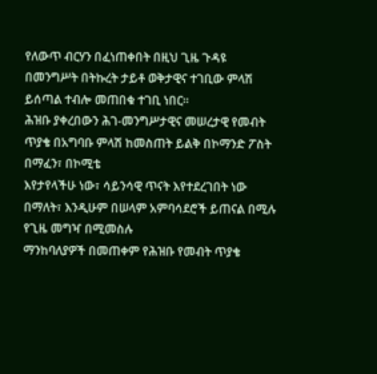የለውጥ ብርሃን በፈነጠቀበት በዚህ ጊዜ ጉዳዩ በመንግሥት በትኩረት ታይቶ ወቅታዊና ተገቢው ምላሽ
ይሰጣል ተብሎ መጠበቁ ተገቢ ነበር።
ሕዝቡ ያቀረበውን ሕገ-መንግሥታዊና መሠረታዊ የመብት ጥያቄ በአግባቡ ምላሽ ከመስጠት ይልቅ በኮማንድ ፖስት በማፈን፣ በኮሚቴ
እየታየላችሁ ነው፣ ሳይንሳዊ ጥናት እየተደረገበት ነው በማለት፣ እንዲሁም በሠላም አምባሳደሮች ይጠናል በሚሉ የጊዜ መግዣ በሚመስሉ
ማንከባለያዎች በመጠቀም የሕዝቡ የመብት ጥያቄ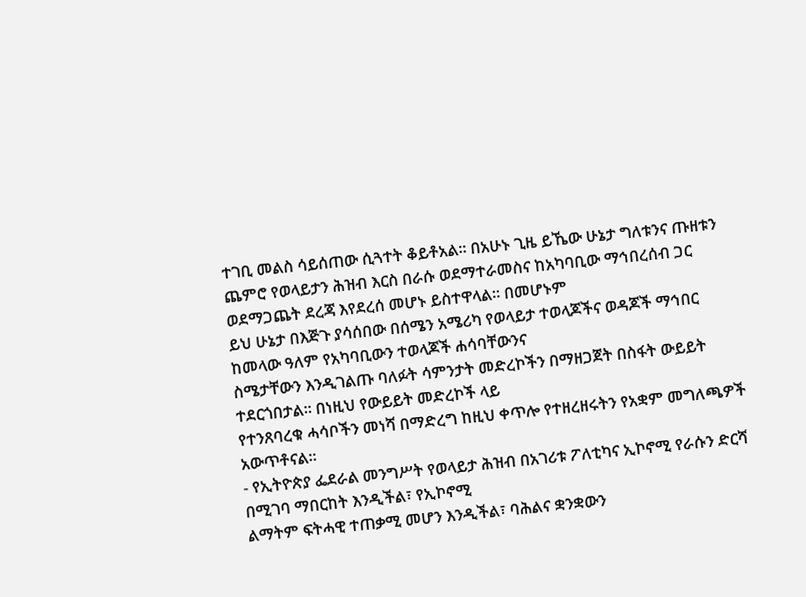ተገቢ መልስ ሳይሰጠው ሲጓተት ቆይቶአል። በአሁኑ ጊዜ ይኼው ሁኔታ ግለቱንና ጡዘቱን
ጨምሮ የወላይታን ሕዝብ እርስ በራሱ ወደማተራመስና ከአካባቢው ማኅበረሰብ ጋር ወደማጋጨት ደረጃ እየደረሰ መሆኑ ይስተዋላል። በመሆኑም
ይህ ሁኔታ በእጅጉ ያሳሰበው በሰሜን አሜሪካ የወላይታ ተወላጆችና ወዳጆች ማኅበር ከመላው ዓለም የአካባቢውን ተወላጆች ሐሳባቸውንና
ስሜታቸውን እንዲገልጡ ባለፉት ሳምንታት መድረኮችን በማዘጋጀት በስፋት ውይይት ተደርጎበታል። በነዚህ የውይይት መድረኮች ላይ
የተንጸባረቁ ሓሳቦችን መነሻ በማድረግ ከዚህ ቀጥሎ የተዘረዘሩትን የአቋም መግለጫዎች አውጥቶናል።
- የኢትዮጵያ ፌደራል መንግሥት የወላይታ ሕዝብ በአገሪቱ ፖለቲካና ኢኮኖሚ የራሱን ድርሻ በሚገባ ማበርከት እንዲችል፣ የኢኮኖሚ
ልማትም ፍትሓዊ ተጠቃሚ መሆን እንዲችል፣ ባሕልና ቋንቋውን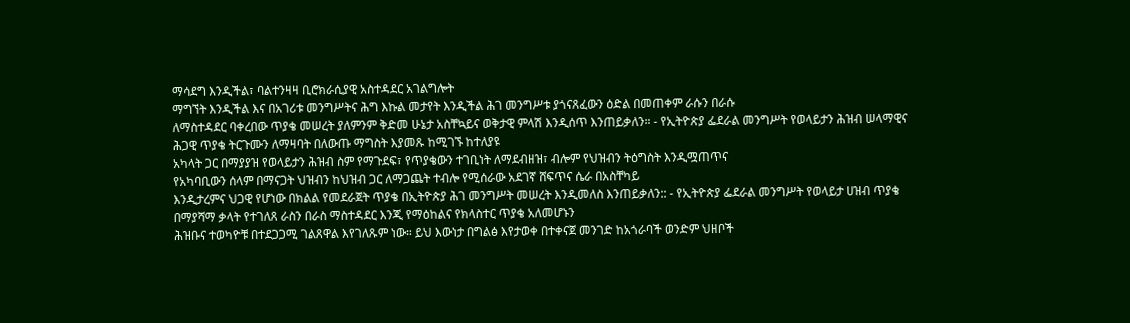ማሳደግ እንዲችል፣ ባልተንዛዛ ቢሮክራሲያዊ አስተዳደር አገልግሎት
ማግኘት እንዲችል እና በአገሪቱ መንግሥትና ሕግ እኩል መታየት እንዲችል ሕገ መንግሥቱ ያጎናጸፈውን ዕድል በመጠቀም ራሱን በራሱ
ለማስተዳደር ባቀረበው ጥያቄ መሠረት ያለምንም ቅድመ ሁኔታ አስቸኳይና ወቅታዊ ምላሽ እንዲሰጥ እንጠይቃለን። - የኢትዮጵያ ፌደራል መንግሥት የወላይታን ሕዝብ ሠላማዊና ሕጋዊ ጥያቄ ትርጉሙን ለማዛባት በለውጡ ማግስት እያመጹ ከሚገኙ ከተለያዩ
አካላት ጋር በማያያዝ የወላይታን ሕዝብ ስም የማጉደፍ፣ የጥያቄውን ተገቢነት ለማደብዘዝ፣ ብሎም የህዝብን ትዕግስት እንዲሟጠጥና
የአካባቢውን ሰላም በማናጋት ህዝብን ከህዝብ ጋር ለማጋጨት ተብሎ የሚሰራው አደገኛ ሸፍጥና ሴራ በአስቸካይ
እንዲታረምና ህጋዊ የሆነው በክልል የመደራጀት ጥያቄ በኢትዮጵያ ሕገ መንግሥት መሠረት እንዲመለስ እንጠይቃለን:: - የኢትዮጵያ ፌደራል መንግሥት የወላይታ ሀዝብ ጥያቄ በማያሻማ ቃላት የተገለጸ ራስን በራስ ማስተዳደር እንጂ የማዕከልና የክላስተር ጥያቄ አለመሆኑን
ሕዝቡና ተወካዮቹ በተደጋጋሚ ገልጸዋል እየገለጹም ነው። ይህ እውነታ በግልፅ እየታወቀ በተቀናጀ መንገድ ከአጎራባች ወንድም ህዘቦች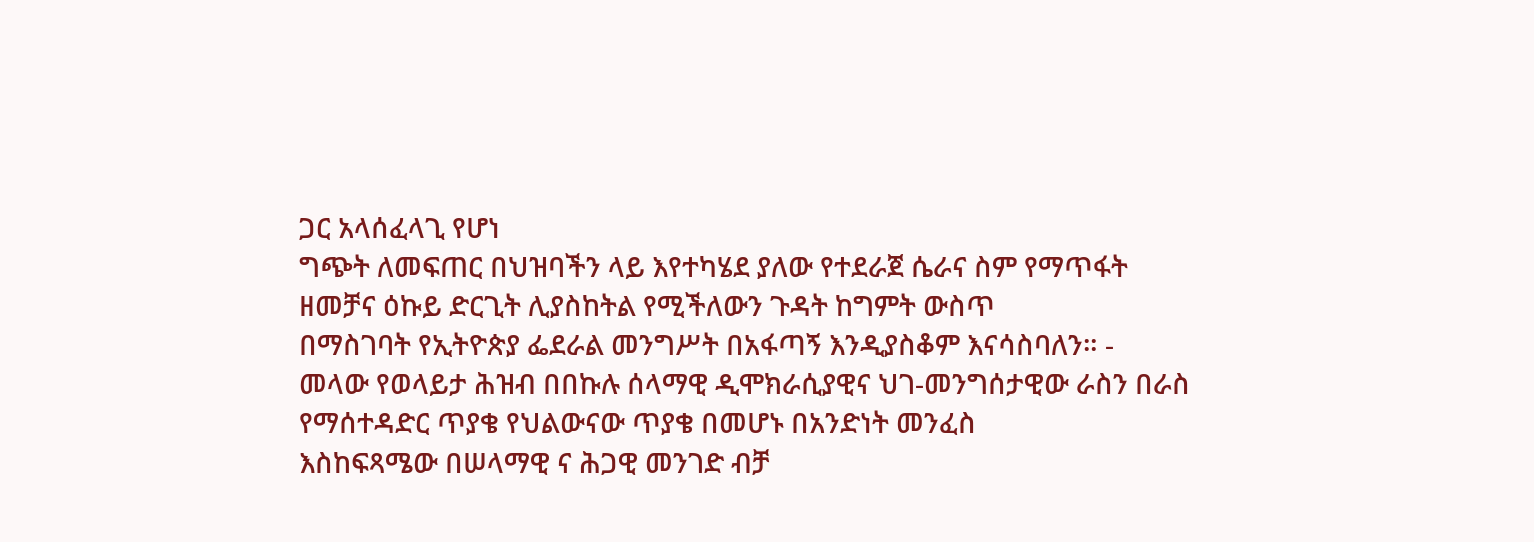ጋር አላሰፈላጊ የሆነ
ግጭት ለመፍጠር በህዝባችን ላይ እየተካሄደ ያለው የተደራጀ ሴራና ስም የማጥፋት ዘመቻና ዕኩይ ድርጊት ሊያስከትል የሚችለውን ጉዳት ከግምት ውስጥ
በማስገባት የኢትዮጵያ ፌደራል መንግሥት በአፋጣኝ እንዲያስቆም እናሳስባለን። - መላው የወላይታ ሕዝብ በበኩሉ ሰላማዊ ዲሞክራሲያዊና ህገ-መንግሰታዊው ራስን በራስ የማሰተዳድር ጥያቄ የህልውናው ጥያቄ በመሆኑ በአንድነት መንፈስ
እስከፍጻሜው በሠላማዊ ና ሕጋዊ መንገድ ብቻ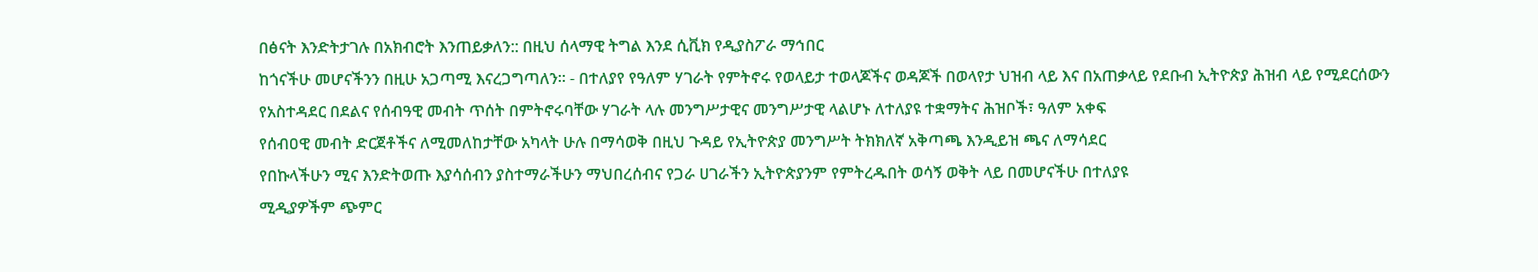በፅናት እንድትታገሉ በአክብሮት እንጠይቃለን:: በዚህ ሰላማዊ ትግል እንደ ሲቪክ የዲያስፖራ ማኅበር
ከጎናችሁ መሆናችንን በዚሁ አጋጣሚ እናረጋግጣለን፡፡ - በተለያየ የዓለም ሃገራት የምትኖሩ የወላይታ ተወላጆችና ወዳጆች በወላየታ ህዝብ ላይ እና በአጠቃላይ የደቡብ ኢትዮጵያ ሕዝብ ላይ የሚደርሰውን
የአስተዳደር በደልና የሰብዓዊ መብት ጥሰት በምትኖሩባቸው ሃገራት ላሉ መንግሥታዊና መንግሥታዊ ላልሆኑ ለተለያዩ ተቋማትና ሕዝቦች፣ ዓለም አቀፍ
የሰብዐዊ መብት ድርጀቶችና ለሚመለከታቸው አካላት ሁሉ በማሳወቅ በዚህ ጉዳይ የኢትዮጵያ መንግሥት ትክክለኛ አቅጣጫ እንዲይዝ ጫና ለማሳደር
የበኩላችሁን ሚና እንድትወጡ እያሳሰብን ያስተማራችሁን ማህበረሰብና የጋራ ሀገራችን ኢትዮጵያንም የምትረዱበት ወሳኝ ወቅት ላይ በመሆናችሁ በተለያዩ
ሚዲያዎችም ጭምር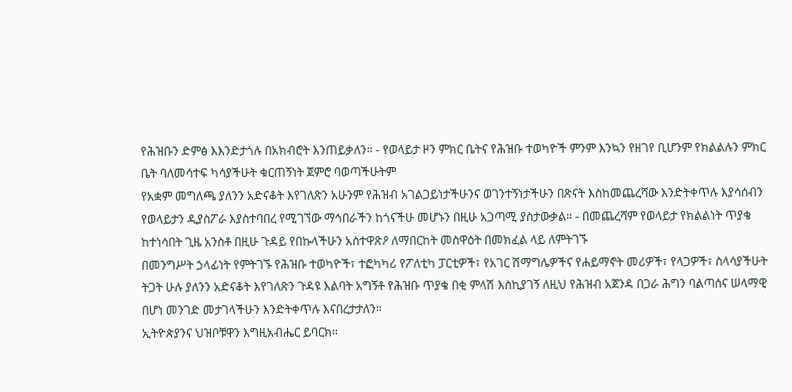የሕዝቡን ድምፅ እእንድታጎሉ በአክብሮት እንጠይቃለን። - የወላይታ ዞን ምክር ቤትና የሕዝቡ ተወካዮች ምንም እንኳን የዘገየ ቢሆንም የክልልሉን ምክር ቤት ባለመሳተፍ ካሳያችሁት ቁርጠኝነት ጀምሮ ባወጣችሁትም
የአቋም መግለጫ ያለንን አድናቆት እየገለጽን አሁንም የሕዝብ አገልጋይነታችሁንና ወገንተኝነታችሁን በጽናት እስከመጨረሻው እንድትቀጥሉ እያሳሰብን
የወላይታን ዲያስፖራ እያስተባበረ የሚገኘው ማኅበራችን ከጎናችሁ መሆኑን በዚሁ አጋጣሚ ያስታውቃል። - በመጨረሻም የወላይታ የክልልነት ጥያቄ ከተነሳበት ጊዜ አንስቶ በዚሁ ጉዳይ የበኩላችሁን አስተዋጽዖ ለማበርከት መስዋዕት በመክፈል ላይ ለምትገኙ
በመንግሥት ኃላፊነት የምትገኙ የሕዝቡ ተወካዮች፣ ተፎካካሪ የፖለቲካ ፓርቲዎች፣ የአገር ሽማግሌዎችና የሐይማኖት መሪዎች፣ የላጋዎች፣ ስላሳያችሁት
ትጋት ሁሉ ያለንን አድናቆት እየገለጽን ጉዳዩ እልባት አግኝቶ የሕዝቡ ጥያቄ በቂ ምላሽ እስኪያገኝ ለዚህ የሕዝብ አጀንዳ በጋራ ሕግን ባልጣሰና ሠላማዊ
በሆነ መንገድ መታገላችሁን እንድትቀጥሉ እናበረታታለን።
ኢትዮጵያንና ህዝቦቹዋን እግዚአብሔር ይባርክ።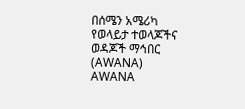በሰሜን አሜሪካ የወላይታ ተወላጆችና ወዳጆች ማኅበር (AWANA)
AWANA